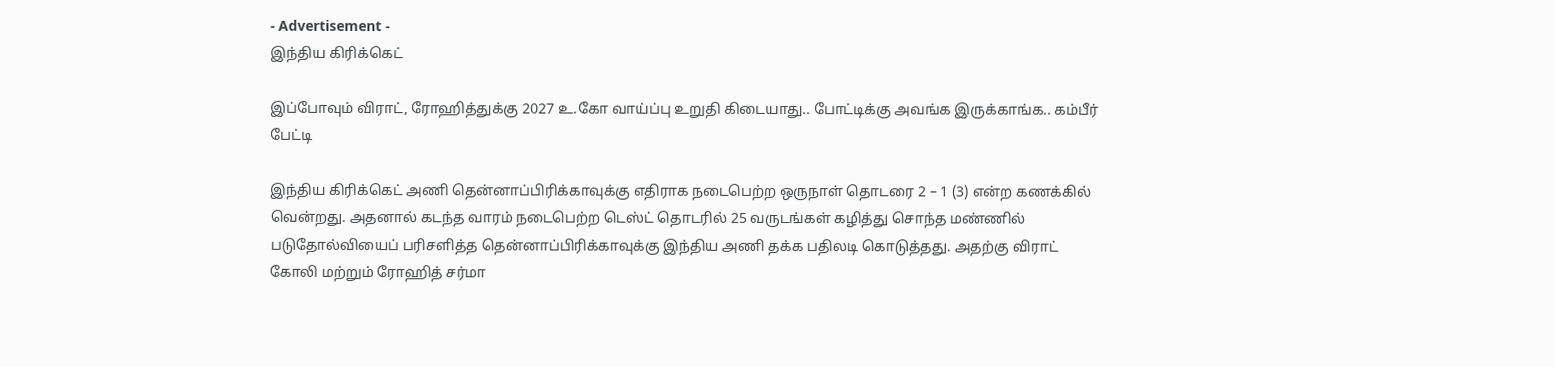- Advertisement -
இந்திய கிரிக்கெட்

இப்போவும் விராட், ரோஹித்துக்கு 2027 உ.கோ வாய்ப்பு உறுதி கிடையாது.. போட்டிக்கு அவங்க இருக்காங்க.. கம்பீர் பேட்டி

இந்திய கிரிக்கெட் அணி தென்னாப்பிரிக்காவுக்கு எதிராக நடைபெற்ற ஒருநாள் தொடரை 2 – 1 (3) என்ற கணக்கில் வென்றது. அதனால் கடந்த வாரம் நடைபெற்ற டெஸ்ட் தொடரில் 25 வருடங்கள் கழித்து சொந்த மண்ணில் படுதோல்வியைப் பரிசளித்த தென்னாப்பிரிக்காவுக்கு இந்திய அணி தக்க பதிலடி கொடுத்தது. அதற்கு விராட் கோலி மற்றும் ரோஹித் சர்மா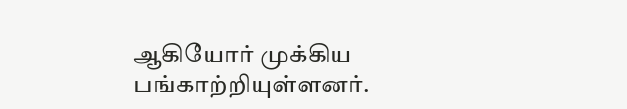ஆகியோர் முக்கிய பங்காற்றியுள்ளனர்.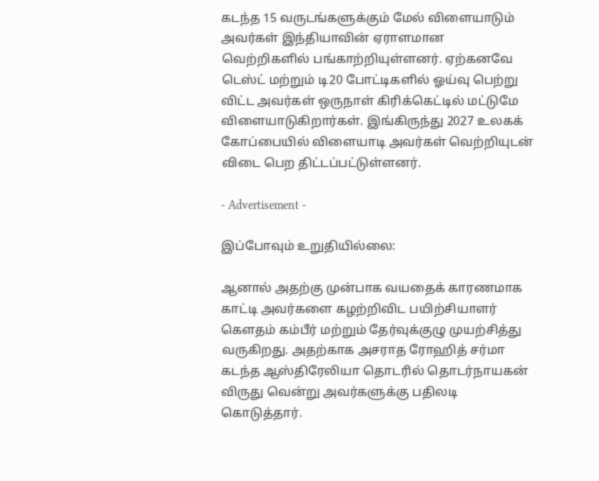கடந்த 15 வருடங்களுக்கும் மேல் விளையாடும் அவர்கள் இந்தியாவின் ஏராளமான வெற்றிகளில் பங்காற்றியுள்ளனர். ஏற்கனவே டெஸ்ட் மற்றும் டி20 போட்டிகளில் ஓய்வு பெற்று விட்ட அவர்கள் ஒருநாள் கிரிக்கெட்டில் மட்டுமே விளையாடுகிறார்கள். இங்கிருந்து 2027 உலகக் கோப்பையில் விளையாடி அவர்கள் வெற்றியுடன் விடை பெற திட்டப்பட்டுள்ளனர்.

- Advertisement -

இப்போவும் உறுதியில்லை:

ஆனால் அதற்கு முன்பாக வயதைக் காரணமாக காட்டி அவர்களை கழற்றிவிட பயிற்சியாளர் கௌதம் கம்பீர் மற்றும் தேர்வுக்குழு முயற்சித்து வருகிறது. அதற்காக அசராத ரோஹித் சர்மா கடந்த ஆஸ்திரேலியா தொடரில் தொடர்நாயகன் விருது வென்று அவர்களுக்கு பதிலடி கொடுத்தார்.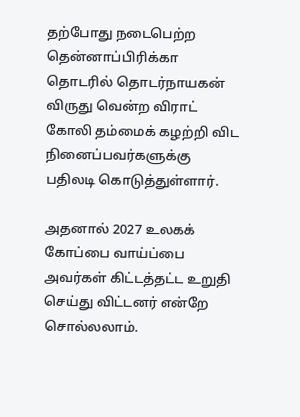தற்போது நடைபெற்ற தென்னாப்பிரிக்கா தொடரில் தொடர்நாயகன் விருது வென்ற விராட் கோலி தம்மைக் கழற்றி விட நினைப்பவர்களுக்கு பதிலடி கொடுத்துள்ளார்.

அதனால் 2027 உலகக் கோப்பை வாய்ப்பை அவர்கள் கிட்டத்தட்ட உறுதி செய்து விட்டனர் என்றே சொல்லலாம்.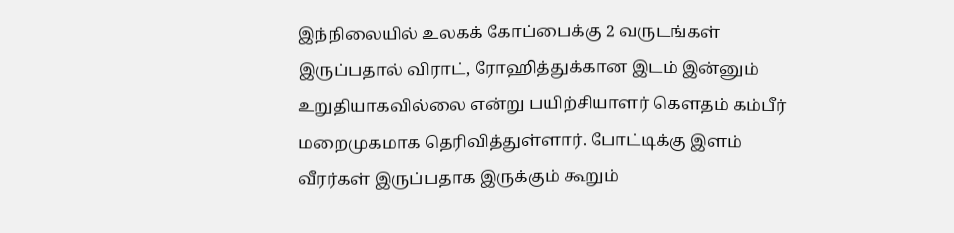இந்நிலையில் உலகக் கோப்பைக்கு 2 வருடங்கள் இருப்பதால் விராட், ரோஹித்துக்கான இடம் இன்னும் உறுதியாகவில்லை என்று பயிற்சியாளர் கௌதம் கம்பீர் மறைமுகமாக தெரிவித்துள்ளார். போட்டிக்கு இளம் வீரர்கள் இருப்பதாக இருக்கும் கூறும்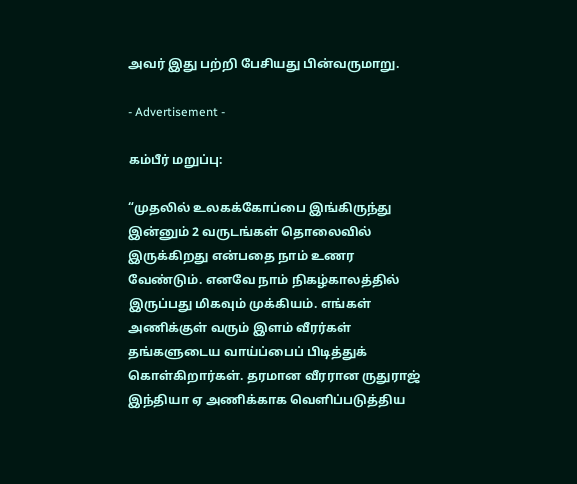அவர் இது பற்றி பேசியது பின்வருமாறு.

- Advertisement -

கம்பீர் மறுப்பு:

“முதலில் உலகக்கோப்பை இங்கிருந்து இன்னும் 2 வருடங்கள் தொலைவில் இருக்கிறது என்பதை நாம் உணர வேண்டும். எனவே நாம் நிகழ்காலத்தில் இருப்பது மிகவும் முக்கியம். எங்கள் அணிக்குள் வரும் இளம் வீரர்கள் தங்களுடைய வாய்ப்பைப் பிடித்துக் கொள்கிறார்கள். தரமான வீரரான ருதுராஜ் இந்தியா ஏ அணிக்காக வெளிப்படுத்திய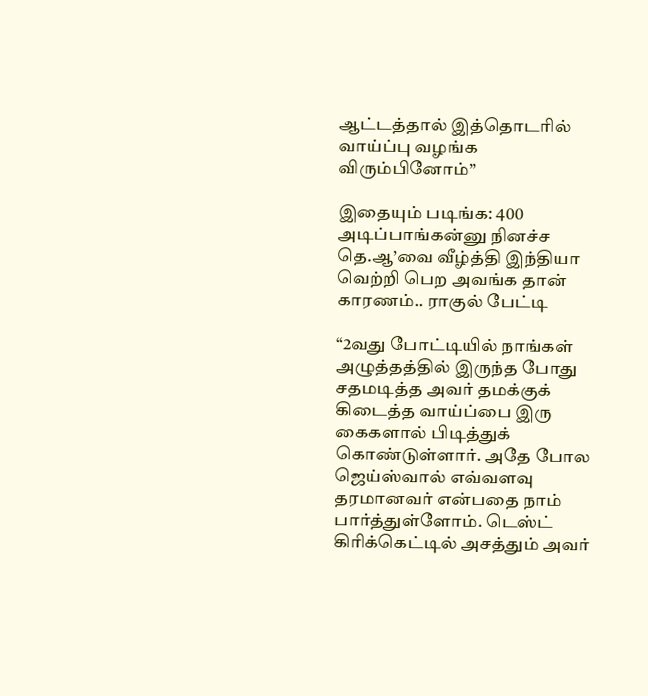ஆட்டத்தால் இத்தொடரில் வாய்ப்பு வழங்க விரும்பினோம்”

இதையும் படிங்க: 400 அடிப்பாங்கன்னு நினச்ச தெ.ஆ’வை வீழ்த்தி இந்தியா வெற்றி பெற அவங்க தான் காரணம்.. ராகுல் பேட்டி

“2வது போட்டியில் நாங்கள் அழுத்தத்தில் இருந்த போது சதமடித்த அவர் தமக்குக் கிடைத்த வாய்ப்பை இரு கைகளால் பிடித்துக் கொண்டுள்ளார். அதே போல ஜெய்ஸ்வால் எவ்வளவு தரமானவர் என்பதை நாம் பார்த்துள்ளோம். டெஸ்ட் கிரிக்கெட்டில் அசத்தும் அவர்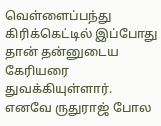வெள்ளைப்பந்து கிரிக்கெட்டில் இப்போது தான் தன்னுடைய கேரியரை துவக்கியுள்ளார். எனவே ருதுராஜ் போல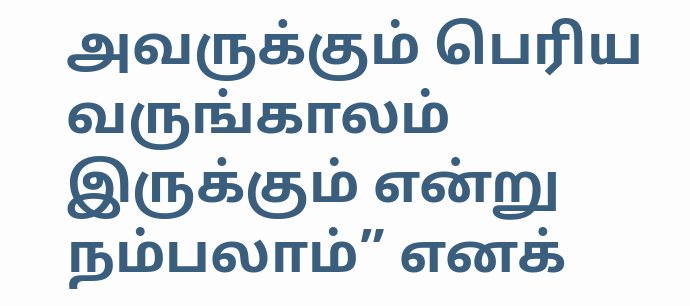அவருக்கும் பெரிய வருங்காலம் இருக்கும் என்று நம்பலாம்” எனக்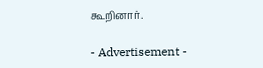கூறினார்.

- Advertisement -